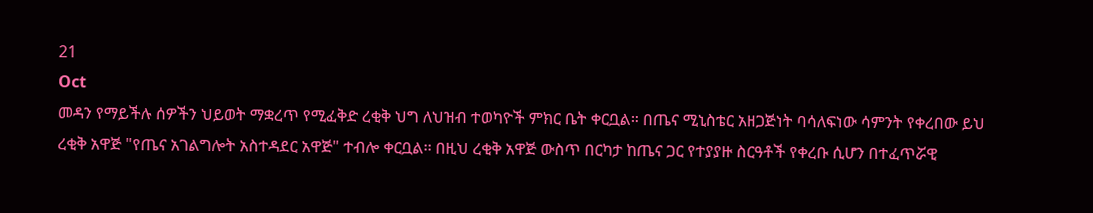21
Oct
መዳን የማይችሉ ሰዎችን ህይወት ማቋረጥ የሚፈቅድ ረቂቅ ህግ ለህዝብ ተወካዮች ምክር ቤት ቀርቧል። በጤና ሚኒስቴር አዘጋጅነት ባሳለፍነው ሳምንት የቀረበው ይህ ረቂቅ አዋጅ "የጤና አገልግሎት አስተዳደር አዋጅ" ተብሎ ቀርቧል፡፡ በዚህ ረቂቅ አዋጅ ውስጥ በርካታ ከጤና ጋር የተያያዙ ስርዓቶች የቀረቡ ሲሆን በተፈጥሯዊ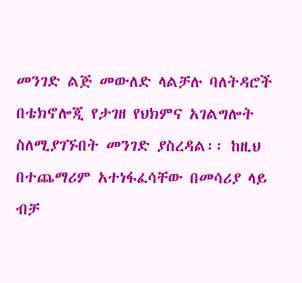መንገድ ልጅ መውለድ ላልቻሉ ባለትዳሮች በቴክኖሎጂ የታገዘ የህክምና አገልግሎት ስለሚያገኙበት መንገድ ያስረዳል፡፡ ከዚህ በተጨማሪም አተነፋፈሳቸው በመሳሪያ ላይ ብቻ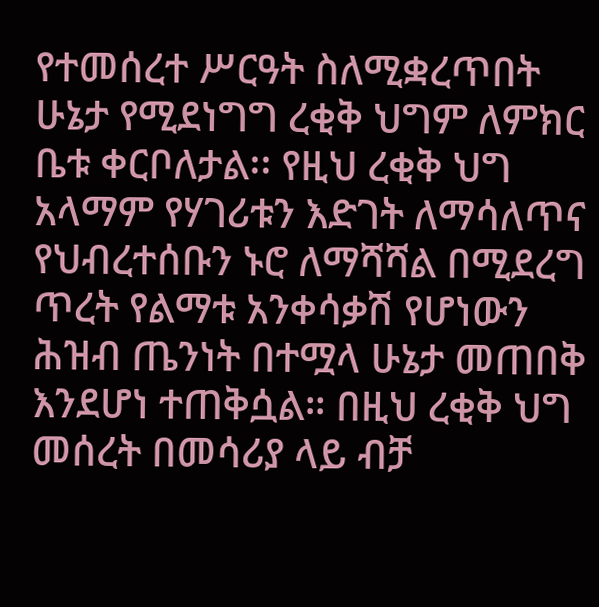የተመሰረተ ሥርዓት ስለሚቋረጥበት ሁኔታ የሚደነግግ ረቂቅ ህግም ለምክር ቤቱ ቀርቦለታል፡፡ የዚህ ረቂቅ ህግ አላማም የሃገሪቱን እድገት ለማሳለጥና የህብረተሰቡን ኑሮ ለማሻሻል በሚደረግ ጥረት የልማቱ አንቀሳቃሽ የሆነውን ሕዝብ ጤንነት በተሟላ ሁኔታ መጠበቅ እንደሆነ ተጠቅሷል። በዚህ ረቂቅ ህግ መሰረት በመሳሪያ ላይ ብቻ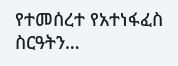የተመሰረተ የአተነፋፈስ ስርዓትን…